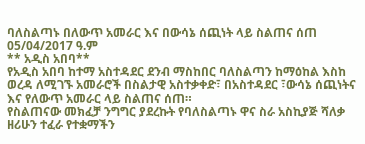ባለስልጣኑ በለውጥ አመራር እና በውሳኔ ሰጪነት ላይ ስልጠና ሰጠ
05/04/2017 ዓ.ም
** አዲስ አበባ**
የአዲስ አበባ ከተማ አስተዳደር ደንብ ማስከበር ባለስልጣን ከማዕከል እስከ ወረዳ ለሚገኙ አመራሮች በስልታዊ አስተቃቀድ፣ በአስተዳደር ፣ውሳኔ ሰጪነትና እና የለውጥ አመራር ላይ ስልጠና ሰጠ።
የስልጠናው መክፈቻ ንግግር ያደረኩት የባለስልጣኑ ዋና ስራ አስኪያጅ ሻለቃ ዘሪሁን ተፈራ የተቋማችን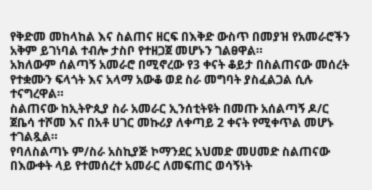የቅድመ መከላከል እና ስልጠና ዘርፍ በእቅድ ውስጥ በመያዝ የአመራሮችን አቅም ይገነባል ተብሎ ታስቦ የተዘጋጀ መሆኑን ገልፀዋል።
አክለውም ሰልጣኝ አመራሮ በሚኖረው የ3 ቀናት ቆይታ በስልጠናው መሰረት የተቋሙን ፍላጎት እና አላማ አውቆ ወደ ስራ መግባት ያስፈልጋል ሲሉ ተናግረዋል።
ስልጠናው ከኢትዮጲያ ስራ አመራር ኢንሰቲትዩት በመጡ አሰልጣኝ ዶ/ር ጀቤሳ ተሾመ እና በአቶ ሀገር መኩሪያ ለቀጣይ 2 ቀናት የሚቀጥል መሆኑ ተገልጿል።
የባለስልጣኑ ም/ስራ አስኪያጅ ኮማንደር አህመድ መሀመድ ስልጠናው በእውቀት ላይ የተመሰረተ አመራር ለመፍጠር ወሳኝነት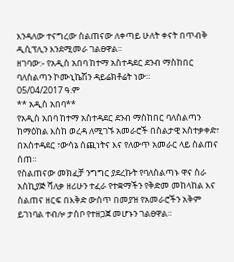እንዳለው ተናግረው ስልጠናው ለቀጣይ ሁለት ቀናት በጥብቅ ዲሲፕሊን እንደሚመራ ገልፀዋል።
ዘገባው:- የአዲስ አበባ ከተማ አስተዳደር ደንብ ማስከበር ባለስልጣን ኮሙኒኬሽን ዳይሬክቶሬት ነው።
05/04/2017 ዓ.ም
** አዲስ አበባ**
የአዲስ አበባ ከተማ አስተዳደር ደንብ ማስከበር ባለስልጣን ከማዕከል እስከ ወረዳ ለሚገኙ አመራሮች በስልታዊ አስተቃቀድ፣ በአስተዳደር ፣ውሳኔ ሰጪነትና እና የለውጥ አመራር ላይ ስልጠና ሰጠ።
የስልጠናው መክፈቻ ንግግር ያደረኩት የባለስልጣኑ ዋና ስራ አስኪያጅ ሻለቃ ዘሪሁን ተፈራ የተቋማችን የቅድመ መከላከል እና ስልጠና ዘርፍ በእቅድ ውስጥ በመያዝ የአመራሮችን አቅም ይገነባል ተብሎ ታስቦ የተዘጋጀ መሆኑን ገልፀዋል።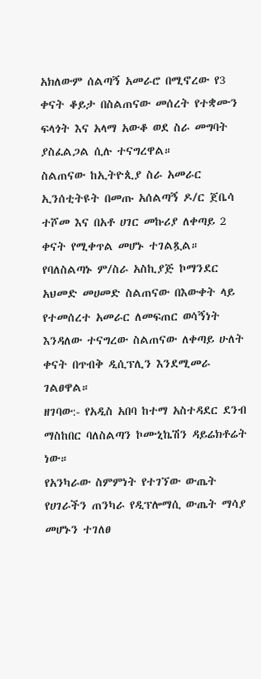አክለውም ሰልጣኝ አመራሮ በሚኖረው የ3 ቀናት ቆይታ በስልጠናው መሰረት የተቋሙን ፍላጎት እና አላማ አውቆ ወደ ስራ መግባት ያስፈልጋል ሲሉ ተናግረዋል።
ስልጠናው ከኢትዮጲያ ስራ አመራር ኢንሰቲትዩት በመጡ አሰልጣኝ ዶ/ር ጀቤሳ ተሾመ እና በአቶ ሀገር መኩሪያ ለቀጣይ 2 ቀናት የሚቀጥል መሆኑ ተገልጿል።
የባለስልጣኑ ም/ስራ አስኪያጅ ኮማንደር አህመድ መሀመድ ስልጠናው በእውቀት ላይ የተመሰረተ አመራር ለመፍጠር ወሳኝነት እንዳለው ተናግረው ስልጠናው ለቀጣይ ሁለት ቀናት በጥብቅ ዲሲፕሊን እንደሚመራ ገልፀዋል።
ዘገባው:- የአዲስ አበባ ከተማ አስተዳደር ደንብ ማስከበር ባለስልጣን ኮሙኒኬሽን ዳይሬክቶሬት ነው።
የአንካራው ስምምነት የተገኘው ውጤት የሀገራችን ጠንካራ የዲፕሎማሲ ውጤት ማሳያ መሆኑን ተገለፀ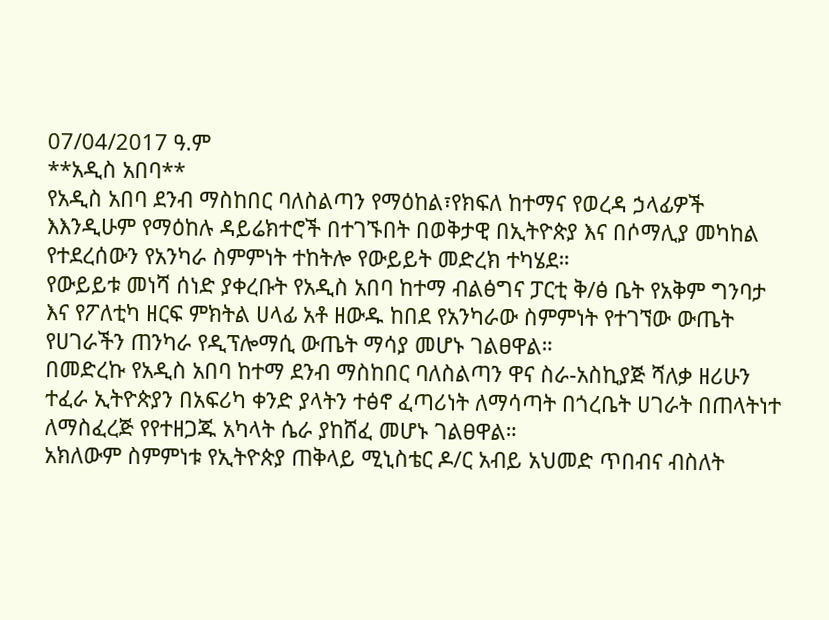07/04/2017 ዓ.ም
**አዲስ አበባ**
የአዲስ አበባ ደንብ ማስከበር ባለስልጣን የማዕከል፣የክፍለ ከተማና የወረዳ ኃላፊዎች እእንዲሁም የማዕከሉ ዳይሬክተሮች በተገኙበት በወቅታዊ በኢትዮጵያ እና በሶማሊያ መካከል የተደረሰውን የአንካራ ስምምነት ተከትሎ የውይይት መድረክ ተካሄደ።
የውይይቱ መነሻ ሰነድ ያቀረቡት የአዲስ አበባ ከተማ ብልፅግና ፓርቲ ቅ/ፅ ቤት የአቅም ግንባታ እና የፖለቲካ ዘርፍ ምክትል ሀላፊ አቶ ዘውዱ ከበደ የአንካራው ስምምነት የተገኘው ውጤት የሀገራችን ጠንካራ የዲፕሎማሲ ውጤት ማሳያ መሆኑ ገልፀዋል።
በመድረኩ የአዲስ አበባ ከተማ ደንብ ማስከበር ባለስልጣን ዋና ስራ-አስኪያጅ ሻለቃ ዘሪሁን ተፈራ ኢትዮጵያን በአፍሪካ ቀንድ ያላትን ተፅኖ ፈጣሪነት ለማሳጣት በጎረቤት ሀገራት በጠላትነተ ለማስፈረጅ የየተዘጋጁ አካላት ሴራ ያከሸፈ መሆኑ ገልፀዋል።
አክለውም ስምምነቱ የኢትዮጵያ ጠቅላይ ሚኒስቴር ዶ/ር አብይ አህመድ ጥበብና ብስለት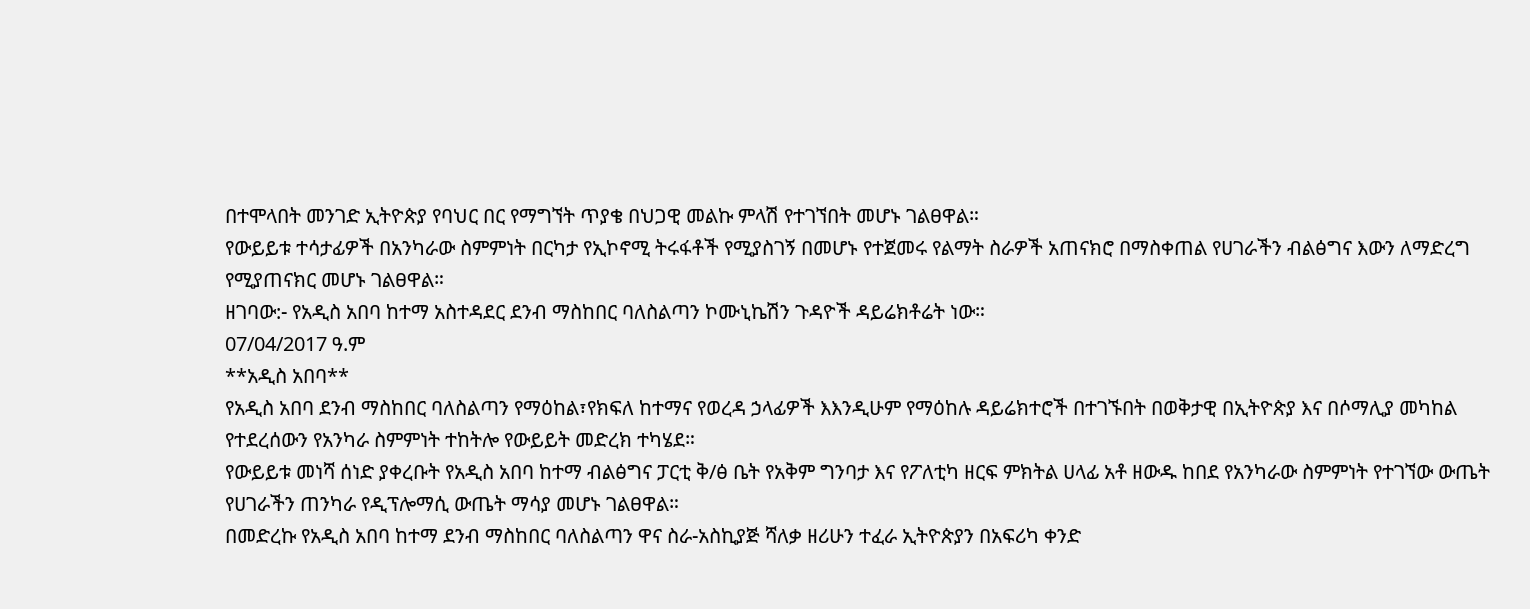በተሞላበት መንገድ ኢትዮጵያ የባህር በር የማግኘት ጥያቄ በህጋዊ መልኩ ምላሽ የተገኘበት መሆኑ ገልፀዋል።
የውይይቱ ተሳታፊዎች በአንካራው ስምምነት በርካታ የኢኮኖሚ ትሩፋቶች የሚያስገኝ በመሆኑ የተጀመሩ የልማት ስራዎች አጠናክሮ በማስቀጠል የሀገራችን ብልፅግና እውን ለማድረግ የሚያጠናክር መሆኑ ገልፀዋል።
ዘገባው:- የአዲስ አበባ ከተማ አስተዳደር ደንብ ማስከበር ባለስልጣን ኮሙኒኬሽን ጉዳዮች ዳይሬክቶሬት ነው።
07/04/2017 ዓ.ም
**አዲስ አበባ**
የአዲስ አበባ ደንብ ማስከበር ባለስልጣን የማዕከል፣የክፍለ ከተማና የወረዳ ኃላፊዎች እእንዲሁም የማዕከሉ ዳይሬክተሮች በተገኙበት በወቅታዊ በኢትዮጵያ እና በሶማሊያ መካከል የተደረሰውን የአንካራ ስምምነት ተከትሎ የውይይት መድረክ ተካሄደ።
የውይይቱ መነሻ ሰነድ ያቀረቡት የአዲስ አበባ ከተማ ብልፅግና ፓርቲ ቅ/ፅ ቤት የአቅም ግንባታ እና የፖለቲካ ዘርፍ ምክትል ሀላፊ አቶ ዘውዱ ከበደ የአንካራው ስምምነት የተገኘው ውጤት የሀገራችን ጠንካራ የዲፕሎማሲ ውጤት ማሳያ መሆኑ ገልፀዋል።
በመድረኩ የአዲስ አበባ ከተማ ደንብ ማስከበር ባለስልጣን ዋና ስራ-አስኪያጅ ሻለቃ ዘሪሁን ተፈራ ኢትዮጵያን በአፍሪካ ቀንድ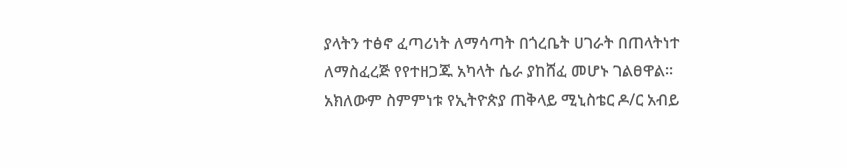ያላትን ተፅኖ ፈጣሪነት ለማሳጣት በጎረቤት ሀገራት በጠላትነተ ለማስፈረጅ የየተዘጋጁ አካላት ሴራ ያከሸፈ መሆኑ ገልፀዋል።
አክለውም ስምምነቱ የኢትዮጵያ ጠቅላይ ሚኒስቴር ዶ/ር አብይ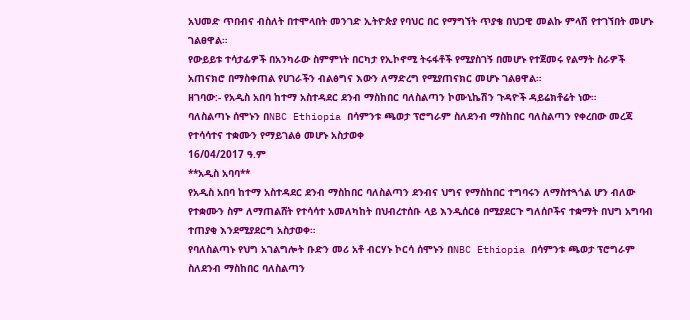አህመድ ጥበብና ብስለት በተሞላበት መንገድ ኢትዮጵያ የባህር በር የማግኘት ጥያቄ በህጋዊ መልኩ ምላሽ የተገኘበት መሆኑ ገልፀዋል።
የውይይቱ ተሳታፊዎች በአንካራው ስምምነት በርካታ የኢኮኖሚ ትሩፋቶች የሚያስገኝ በመሆኑ የተጀመሩ የልማት ስራዎች አጠናክሮ በማስቀጠል የሀገራችን ብልፅግና እውን ለማድረግ የሚያጠናክር መሆኑ ገልፀዋል።
ዘገባው:- የአዲስ አበባ ከተማ አስተዳደር ደንብ ማስከበር ባለስልጣን ኮሙኒኬሽን ጉዳዮች ዳይሬክቶሬት ነው።
ባለስልጣኑ ሰሞኑን በNBC Ethiopia በሳምንቱ ጫወታ ፕሮግራም ስለደንብ ማስከበር ባለስልጣን የቀረበው መረጃ የተሳሳተና ተቋሙን የማይገልፅ መሆኑ አስታወቀ
16/04/2017 ዓ.ም
**አዲስ አባባ**
የአዲስ አበባ ከተማ አስተዳደር ደንብ ማስከበር ባለስልጣን ደንብና ህግና የማስከበር ተግባሩን ለማስተጓጎል ሆን ብለው የተቋሙን ስም ለማጠልሸት የተሳሳተ አመለካከት በህብረተሰቡ ላይ እንዲሰርፅ በሚያደርጉ ግለሰቦችና ተቋማት በህግ አግባብ ተጠያቂ እንደሚያደርግ አስታወቀ።
የባለስልጣኑ የህግ አገልግሎት ቡድን መሪ አቶ ብርሃኑ ኮርሳ ሰሞኑን በNBC Ethiopia በሳምንቱ ጫወታ ፕሮግራም ስለደንብ ማስከበር ባለስልጣን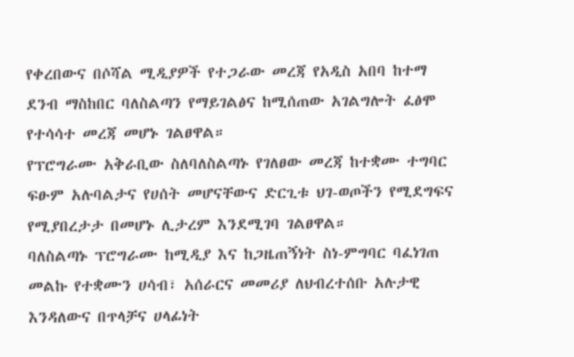የቀረበውና በሶሻል ሚዲያዎች የተጋራው መረጃ የአዲስ አበባ ከተማ ደንብ ማስከበር ባለስልጣን የማይገልፅና ከሚሰጠው አገልግሎት ፈፅሞ የተሳሳተ መረጃ መሆኑ ገልፀዋል።
የፕሮግራሙ አቅራቢው ስለባለስልጣኑ የገለፀው መረጃ ከተቋሙ ተግባር ፍፁም አሉባልታና የሀሰት መሆናቸውና ድርጊቱ ህገ-ወጦችን የሚደግፍና የሚያበረታታ በመሆኑ ሊታረም እንደሚገባ ገልፀዋል።
ባለስልጣኑ ፕሮግራሙ ከሚዲያ እና ከጋዜጠኝነት ስነ-ምግባር ባፈነገጠ መልኩ የተቋሙን ሀሳብ፣ አሰራርና መመሪያ ለህብረተሰቡ አሉታዊ እንዳለውና በጥላቻና ሀላፊነት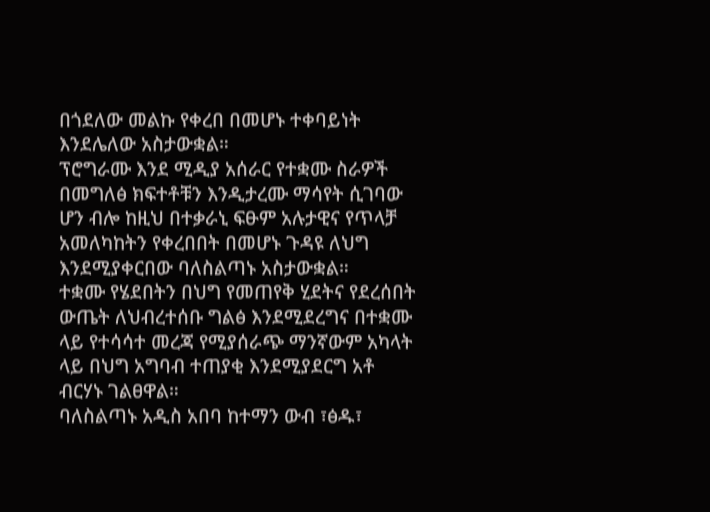በጎደለው መልኩ የቀረበ በመሆኑ ተቀባይነት እንደሌለው አስታውቋል።
ፕሮግራሙ እንደ ሚዲያ አሰራር የተቋሙ ስራዎች በመግለፅ ክፍተቶቹን እንዲታረሙ ማሳየት ሲገባው ሆን ብሎ ከዚህ በተቃራኒ ፍፁም አሉታዊና የጥላቻ አመለካከትን የቀረበበት በመሆኑ ጉዳዩ ለህግ እንደሚያቀርበው ባለስልጣኑ አስታውቋል።
ተቋሙ የሄደበትን በህግ የመጠየቅ ሂደትና የደረሰበት ውጤት ለህብረተሰቡ ግልፅ እንደሚደረግና በተቋሙ ላይ የተሳሳተ መረጃ የሚያሰራጭ ማንኛውም አካላት ላይ በህግ አግባብ ተጠያቂ እንደሚያደርግ አቶ ብርሃኑ ገልፀዋል።
ባለስልጣኑ አዲስ አበባ ከተማን ውብ ፣ፅዱ፣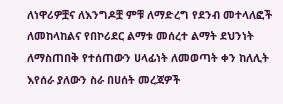ለነዋሪዎቿና ለእንግዶቿ ምቹ ለማድረግ የደንብ መተላለፎች ለመከላከልና የበኮሪደር ልማቱ መሰረተ ልማት ደህንነት ለማስጠበቅ የተሰጠውን ሀላፊነት ለመወጣት ቀን ከለሊት እየሰራ ያለውን ስራ በሀሰት መረጃዎች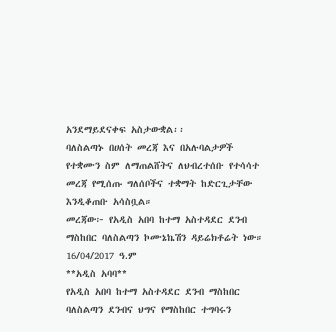አንደማይደናቀፍ አስታውቋል፡፡
ባለስልጣኑ በሀሰት መረጃ እና በአሉባልታዎች የተቋሙን ስም ለማጠልሸትና ለህብረተሰቡ የተሳሳተ መረጃ የሚሰጡ ግለሰቦችና ተቋማት ከድርጊታቸው እንዲቆጠቡ አሳስቧል።
መረጃው፦ የአዲስ አበባ ከተማ አስተዳደር ደንብ ማስከበር ባለስልጣን ኮሙኔኬሽን ዳይሬክቶሬት ነው።
16/04/2017 ዓ.ም
**አዲስ አባባ**
የአዲስ አበባ ከተማ አስተዳደር ደንብ ማስከበር ባለስልጣን ደንብና ህግና የማስከበር ተግባሩን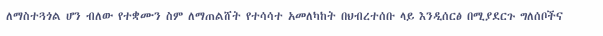ለማስተጓጎል ሆን ብለው የተቋሙን ስም ለማጠልሸት የተሳሳተ አመለካከት በህብረተሰቡ ላይ እንዲሰርፅ በሚያደርጉ ግለሰቦችና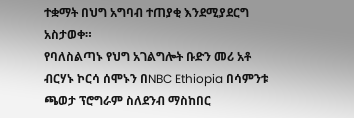ተቋማት በህግ አግባብ ተጠያቂ እንደሚያደርግ አስታወቀ።
የባለስልጣኑ የህግ አገልግሎት ቡድን መሪ አቶ ብርሃኑ ኮርሳ ሰሞኑን በNBC Ethiopia በሳምንቱ ጫወታ ፕሮግራም ስለደንብ ማስከበር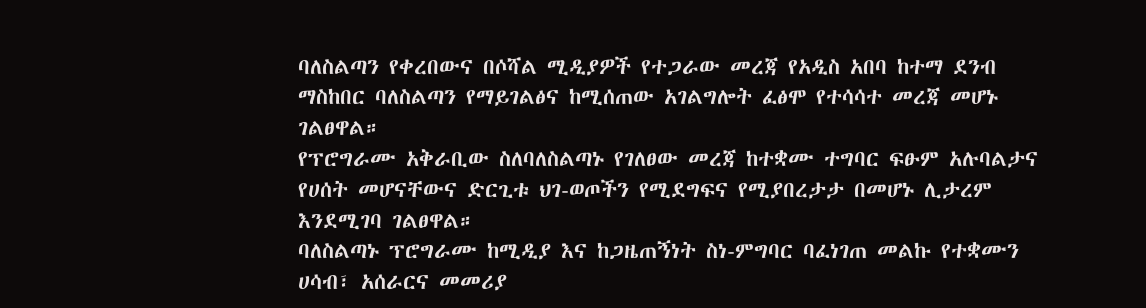ባለስልጣን የቀረበውና በሶሻል ሚዲያዎች የተጋራው መረጃ የአዲስ አበባ ከተማ ደንብ ማስከበር ባለስልጣን የማይገልፅና ከሚሰጠው አገልግሎት ፈፅሞ የተሳሳተ መረጃ መሆኑ ገልፀዋል።
የፕሮግራሙ አቅራቢው ስለባለስልጣኑ የገለፀው መረጃ ከተቋሙ ተግባር ፍፁም አሉባልታና የሀሰት መሆናቸውና ድርጊቱ ህገ-ወጦችን የሚደግፍና የሚያበረታታ በመሆኑ ሊታረም እንደሚገባ ገልፀዋል።
ባለስልጣኑ ፕሮግራሙ ከሚዲያ እና ከጋዜጠኝነት ስነ-ምግባር ባፈነገጠ መልኩ የተቋሙን ሀሳብ፣ አሰራርና መመሪያ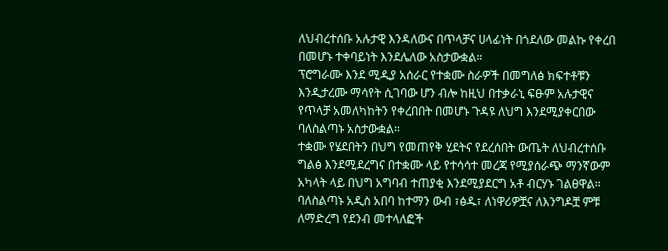ለህብረተሰቡ አሉታዊ እንዳለውና በጥላቻና ሀላፊነት በጎደለው መልኩ የቀረበ በመሆኑ ተቀባይነት እንደሌለው አስታውቋል።
ፕሮግራሙ እንደ ሚዲያ አሰራር የተቋሙ ስራዎች በመግለፅ ክፍተቶቹን እንዲታረሙ ማሳየት ሲገባው ሆን ብሎ ከዚህ በተቃራኒ ፍፁም አሉታዊና የጥላቻ አመለካከትን የቀረበበት በመሆኑ ጉዳዩ ለህግ እንደሚያቀርበው ባለስልጣኑ አስታውቋል።
ተቋሙ የሄደበትን በህግ የመጠየቅ ሂደትና የደረሰበት ውጤት ለህብረተሰቡ ግልፅ እንደሚደረግና በተቋሙ ላይ የተሳሳተ መረጃ የሚያሰራጭ ማንኛውም አካላት ላይ በህግ አግባብ ተጠያቂ እንደሚያደርግ አቶ ብርሃኑ ገልፀዋል።
ባለስልጣኑ አዲስ አበባ ከተማን ውብ ፣ፅዱ፣ ለነዋሪዎቿና ለእንግዶቿ ምቹ ለማድረግ የደንብ መተላለፎች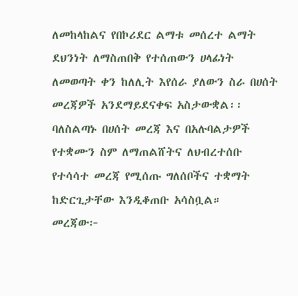ለመከላከልና የበኮሪደር ልማቱ መሰረተ ልማት ደህንነት ለማስጠበቅ የተሰጠውን ሀላፊነት ለመወጣት ቀን ከለሊት እየሰራ ያለውን ስራ በሀሰት መረጃዎች አንደማይደናቀፍ አስታውቋል፡፡
ባለስልጣኑ በሀሰት መረጃ እና በአሉባልታዎች የተቋሙን ስም ለማጠልሸትና ለህብረተሰቡ የተሳሳተ መረጃ የሚሰጡ ግለሰቦችና ተቋማት ከድርጊታቸው እንዲቆጠቡ አሳስቧል።
መረጃው፦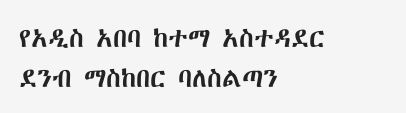የአዲስ አበባ ከተማ አስተዳደር ደንብ ማስከበር ባለስልጣን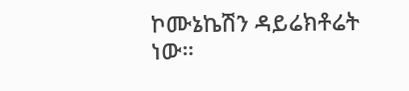ኮሙኔኬሽን ዳይሬክቶሬት ነው።